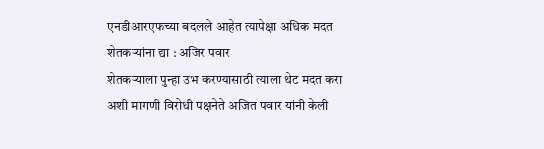एनडीआरएफच्या बदलले आहेत त्यापेक्षा अधिक मदत शेतकऱ्यांना द्या : अजिर पवार
शेतकऱ्याला पुन्हा उभ करण्यासाठी त्याला थेट मदत करा अशी मागणी विरोधी पक्षनेते अजित पवार यांनी केली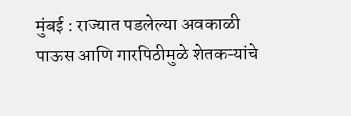मुंबई : राज्यात पडलेल्या अवकाळी पाऊस आणि गारपिठीमुळे शेतकऱ्यांचे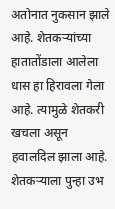अतोनात नुकसान झाले आहे. शेतकऱ्यांच्या हातातोंडाला आलेला धास हा हिरावला गेला आहे. त्यामुळे शेतकरी खचला असून हवालदिल झाला आहे. शेतकऱ्याला पुन्हा उभ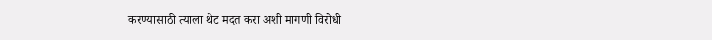करण्यासाठी त्याला थेट मदत करा अशी मागणी विरोधी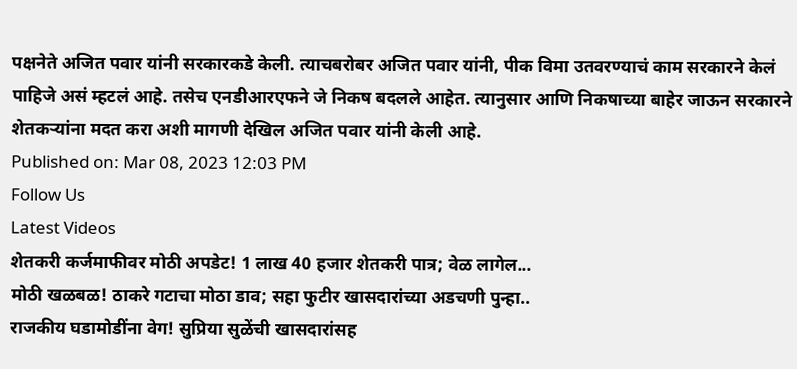पक्षनेते अजित पवार यांनी सरकारकडे केली. त्याचबरोबर अजित पवार यांनी, पीक विमा उतवरण्याचं काम सरकारने केलं पाहिजे असं म्हटलं आहे. तसेच एनडीआरएफने जे निकष बदलले आहेत. त्यानुसार आणि निकषाच्या बाहेर जाऊन सरकारने शेतकऱ्यांना मदत करा अशी मागणी देखिल अजित पवार यांनी केली आहे.
Published on: Mar 08, 2023 12:03 PM
Follow Us
Latest Videos
शेतकरी कर्जमाफीवर मोठी अपडेट! 1 लाख 40 हजार शेतकरी पात्र; वेळ लागेल...
मोठी खळबळ! ठाकरे गटाचा मोठा डाव; सहा फुटीर खासदारांच्या अडचणी पुन्हा..
राजकीय घडामोडींना वेग! सुप्रिया सुळेंची खासदारांसह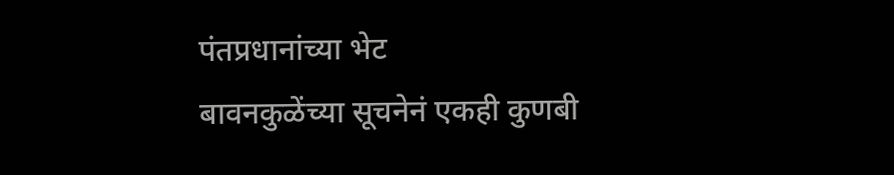पंतप्रधानांच्या भेट
बावनकुळेंच्या सूचनेनं एकही कुणबी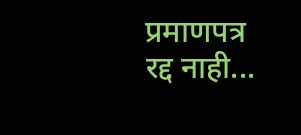प्रमाणपत्र रद्द नाही...